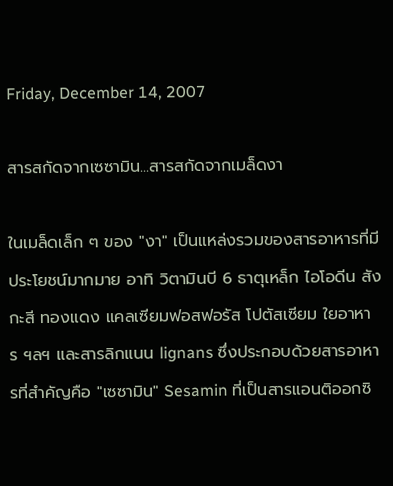Friday, December 14, 2007

สารสกัดจากเซซามิน...สารสกัดจากเมล็ดงา

ในเมล็ดเล็ก ๆ ของ "งา" เป็นแหล่งรวมของสารอาหารที่มีประโยชน์มากมาย อาทิ วิตามินบี 6 ธาตุเหล็ก ไอโอดีน สังกะสี ทองแดง แคลเซียมฟอสฟอรัส โปตัสเซียม ใยอาหาร ฯลฯ และสารลิกแนน lignans ซึ่งประกอบด้วยสารอาหารที่สำคัญคือ "เซซามิน" Sesamin ที่เป็นสารแอนติออกซิ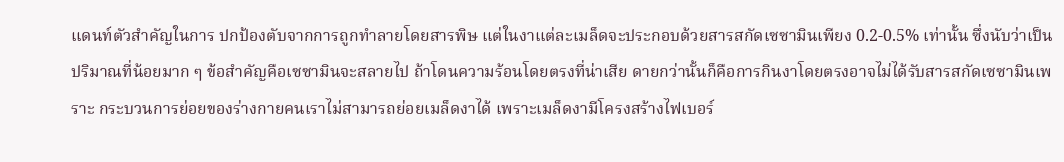แดนท์ตัวสำคัญในการ ปกป้องตับจากการถูกทำลายโดยสารพิษ แต่ในงาแต่ละเมล็ดจะประกอบด้วยสารสกัดเซซามินเพียง 0.2-0.5% เท่านั้น ซึ่งนับว่าเป็นปริมาณที่น้อยมาก ๆ ข้อสำคัญคือเซซามินจะสลายไป ถ้าโดนความร้อนโดยตรงที่น่าเสีย ดายกว่านั้นก็คือการกินงาโดยตรงอาจไม่ได้รับสารสกัดเซซามินเพราะ กระบวนการย่อยของร่างกายคนเราไม่สามารถย่อยเมล็ดงาได้ เพราะเมล็ดงามีโครงสร้างไฟเบอร์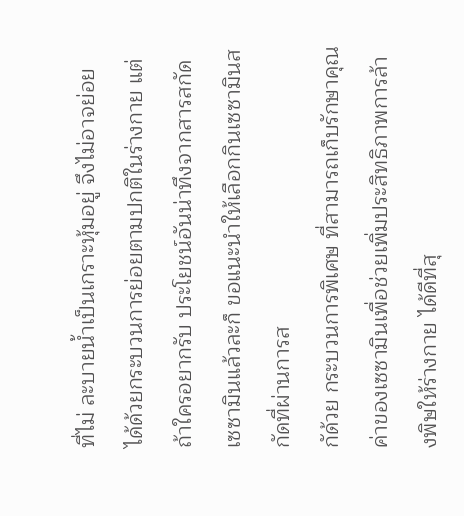ที่ไม่ ละบายน้ำเป็นเกราะหุ้มอยู่ จึงไม่อาจย่อยได้ด้วยกระบวนการย่อยตามปกติในร่างกาย แต่ถ้าใครอยากรับ ประโยชน์อันน่าทึงจากสารสกัดเซซามินแล้วละก็ ขอแนะนำให้เลือกกินเซซามินสกัดที่ผ่านการส
กัด้วย กระบวนการพิเศษ ที่สามารถเก็บรักษาคุณค่าของเซซามินเพื่อช่วยเพิ่มประสิทธิภาพการล้างพิษให้ร่างกาย ได้ดีที่สุ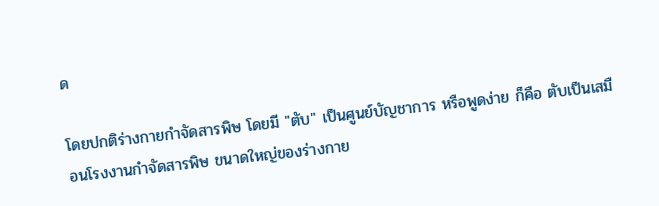ด

โดยปกติร่างกายกำจัดสารพิษ โดยมี "ตับ" เป็นศูนย์บัญชาการ หรือพูดง่าย ก็คือ ตับเป็นเสมือนโรงงานกำจัดสารพิษ ขนาดใหญ่ของร่างกาย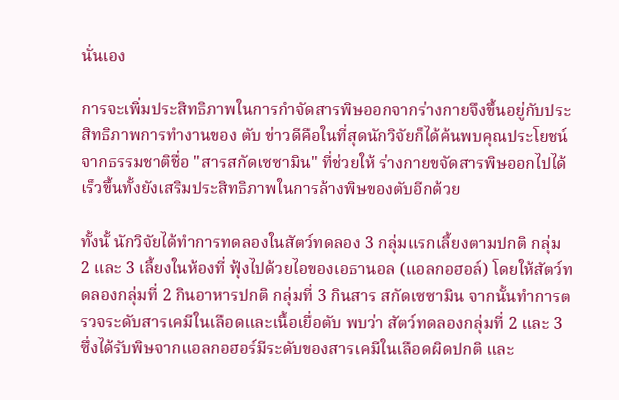นั่นเอง

การจะเพิ่มประสิทธิภาพในการกำจัดสารพิษออกจากร่างกายจึงขึ้นอยู่กับประสิทธิภาพการทำงานของ ตับ ข่าวดีคือในที่สุดนักวิจัยก็ได้ค้นพบคุณประโยชน์จากธรรมชาติชื่อ "สารสกัดเซซามิน" ที่ช่วยให้ ร่างกายขจัดสารพิษออกไปได้เร็วขึ้นทั้งยังเสริมประสิทธิภาพในการล้างพิษของตับอีกด้วย

ทั้งนั้ นักวิจัยได้ทำการทดลองในสัตว์ทดลอง 3 กลุ่มแรกเลี้ยงตามปกติ กลุ่ม 2 และ 3 เลี้ยงในห้องที่ ฟุ้งไปด้วยไอของเอธานอล (แอลกอฮอล์) โดยให้สัตว์ทดลองกลุ่มที่ 2 กินอาหารปกติ กลุ่มที่ 3 กินสาร สกัดเซซามิน จากนั้นทำการตรวจระดับสารเคมีในเลือดและเนื้อเยื่อตับ พบว่า สัตว์ทดลองกลุ่มที่ 2 และ 3 ซึ่งได้รับพิษจากแอลกอฮอร์มีระดับของสารเคมีในเลือดผิดปกติ และ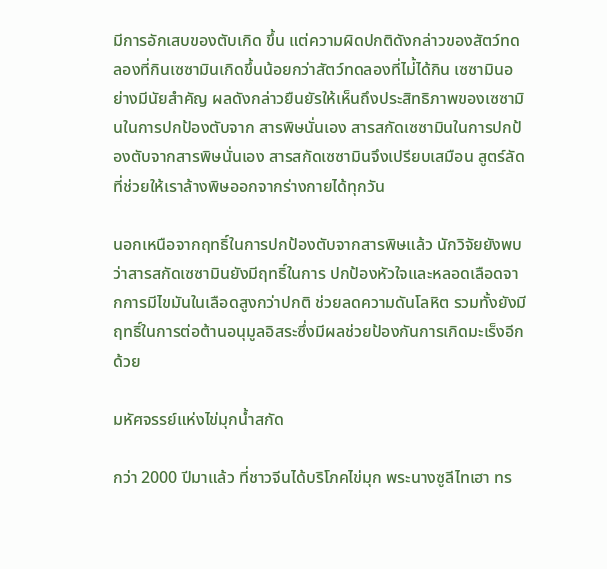มีการอักเสบของตับเกิด ขึ้น แต่ความผิดปกติดังกล่าวของสัตว์ทดลองที่กินเซซามินเกิดขึ้นน้อยกว่าสัตว์ทดลองที่ไม่้ได้กิน เซซามินอย่างมีนัยสำคัญ ผลดังกล่าวยืนยัรให้เห็นถึงประสิทธิภาพของเซซามินในการปกป้องตับจาก สารพิษนั่นเอง สารสกัดเซซามินในการปกป้องตับจากสารพิษนั่นเอง สารสกัดเซซามินจึงเปรียบเสมือน สูตร์ลัดที่ช่วยให้เราล้างพิษออกจากร่างกายได้ทุกวัน

นอกเหนือจากฤทธิ์ในการปกป้องตับจากสารพิษแล้ว นักวิจัยยังพบว่าสารสกัดเซซามินยังมีฤทธิ์ในการ ปกป้องหัวใจและหลอดเลือดจากการมีไขมันในเลือดสูงกว่าปกติ ช่วยลดความดันโลหิต รวมทั้งยังมี ฤทธิ์ในการต่อต้านอนุมูลอิสระซึ่งมีผลช่วยป้องกันการเกิดมะเร็งอีกด้วย

มหัศจรรย์แห่งไข่มุกน้ำสกัด

กว่า 2000 ปีมาแล้ว ที่ชาวจีนได้บริโภคไข่มุก พระนางซูลีไทเฮา ทร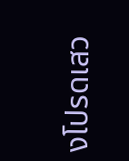งโปรดเสว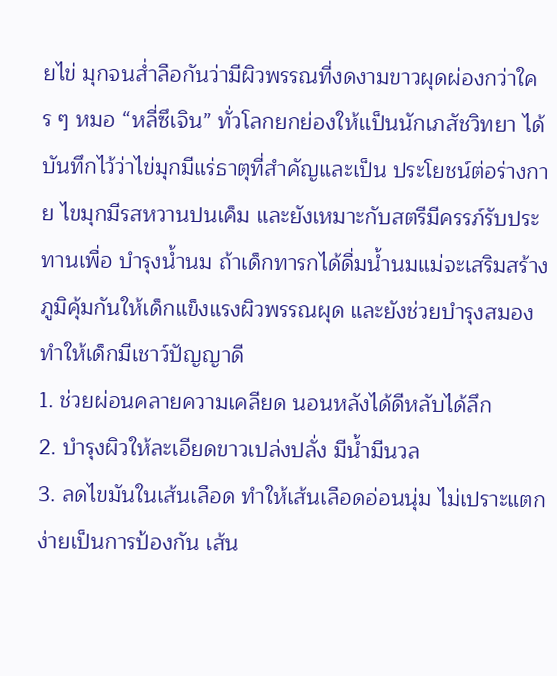ยไข่ มุกจนส่ำลือกันว่ามีผิวพรรณที่งดงามขาวผุดผ่องกว่าใคร ๆ หมอ “หลี่ซึเจิน” ทั่วโลกยกย่องให้เเป็นนักเภสัชวิทยา ได้บันทึกไว้ว่าไข่มุกมีแร่ธาตุที่สำคัญและเป็น ประโยชน์ต่อร่างกาย ไขมุกมีรสหวานปนเค็ม และยังเหมาะกับสตรีมีครรภ์รับประทานเพื่อ บำรุงน้ำนม ถ้าเด็กทารกได้ดื่มน้ำนมแม่จะเสริมสร้างภูมิคุ้มกันให้เด็กแข็งแรงผิวพรรณผุด และยังช่วยบำรุงสมองทำให้เด็กมีเชาว์ปัญญาดี
1. ช่วยผ่อนคลายความเคลียด นอนหลังได้ดีหลับได้ลึก
2. บำรุงผิวให้ละเอียดขาวเปล่งปลั่ง มีน้ำมีนวล
3. ลดไขมันในเส้นเลือด ทำให้เส้นเลือดอ่อนนุ่ม ไม่เปราะแตกง่ายเป็นการป้องกัน เส้น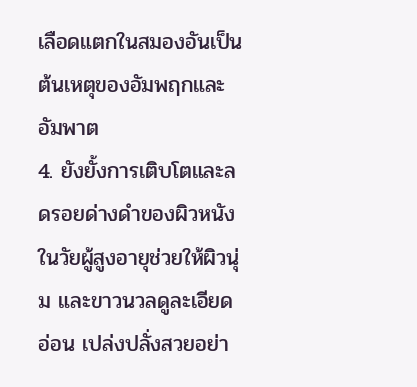เลือดแตกในสมองอันเป็นต้นเหตุของอัมพฤกและอัมพาต
4. ยังยั้งการเติบโตและลดรอยด่างดำของผิวหนังในวัยผู้สูงอายุช่วยให้ผิวนุ่ม และขาวนวลดูละเอียดอ่อน เปล่งปลั่งสวยอย่า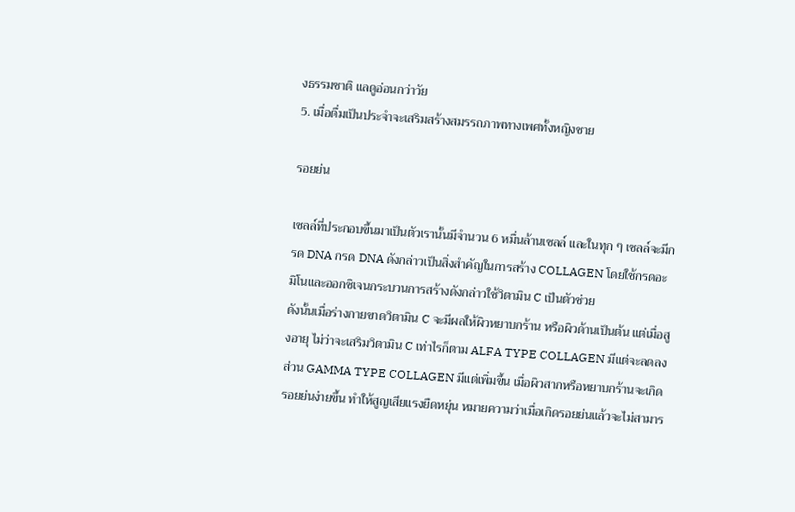งธรรมชาติ แลดูอ่อนกว่าวัย
5. เมื่อดื่มเป็นประจำจะเสริมสร้างสมรรถภาพทางเพศทั้งหญิงชาย

รอยย่น

เซลล์ที่ประกอบขึ้นมาเป็นตัวเรานั้นมีจำนวน 6 หมื่นล้านเซลล์ และในทุก ๆ เซลล์จะมีกรด DNA กรด DNA ดังกล่าวเป็นสิ่งสำคัญในการสร้าง COLLAGEN โดยใช้กรดอะมิโนและออกซิเจนกระบวนการสร้างดังกล่าวใช้วิตามิน C เป็นตัวช่วย
ดังนั้นเมื่อร่างกายขาดวิตามิน C จะมีผลให้ผิวหยาบกร้าน หรือผิวด้านเป็นต้น แต่เมื่อสูงอายุ ไม่ว่าจะเสริมวิตามิน C เท่าไรก็ตาม ALFA TYPE COLLAGEN มีแต่จะลดลงส่วน GAMMA TYPE COLLAGEN มีแต่เพิ่มขึ้น เมื่อผิวสากหรือหยาบกร้านจะเกิดรอยย่นง่ายขึ้น ทำให้สูญเสียแรงยืดหยุ่น หมายความว่าเมื่อเกิดรอยย่นแล้วจะไม่สามาร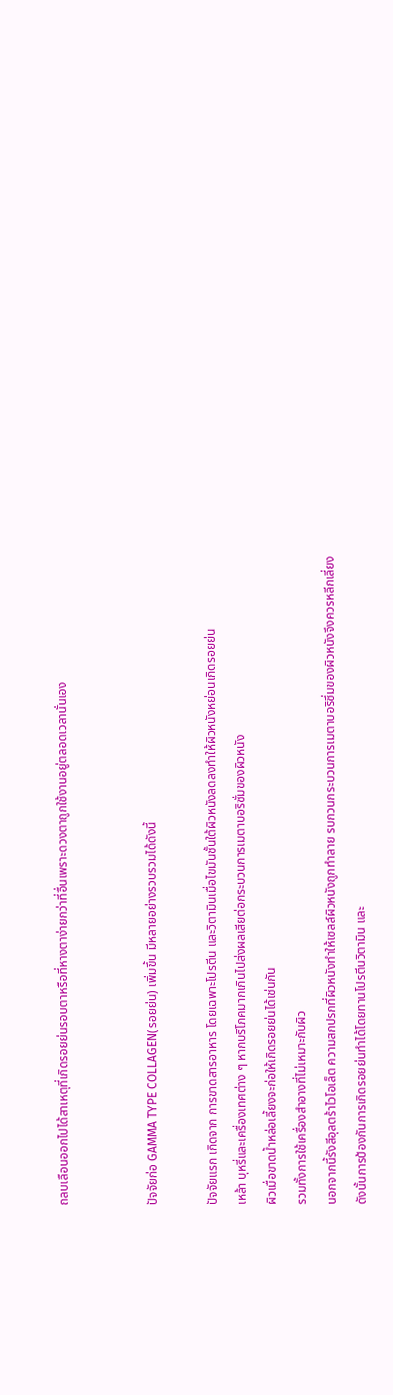ถลบเลือนออกไปได้สาเหตุที่เกิดรอยย่นรอบตาหรือที่หางตาง่ายกว่าที่อื่นเพราะดวงตาถูกใช้งานอยู่ตลอดเวลานั่นเอง


ปัจจัยก่อ GAMMA TYPE COLLAGEN(รอยย่น) เพิ่มขึ้น มีหลายอย่างรวบรวมได้ดังนี้

ปัจจัยแรก เกิดจาก การขาดสารอาหาร โดยเฉพาะโปรตีน และวิตามินเมื่อไขมันชั้นใต้ผิวหนังลดลงทำให้ผิวหนังหย่อนเกิดรอยย่น
เหล้า บุหรี่และเครื่องเทศต่าง ๆ หากบริโภคมากเกินไปส่งผลเสียต่อกระบวนการเมตาบอริซั่มของผิวหนัง
ผิวเมื่อขาดน้ำหล่อเลี้ยงจะก่อให้เกิดรอยย่นได้เช่นกัน
รวมทั้งการใช้เครื่องสำอางที่ไม่เหมาะกับผิว
นอกจากนี้รังสีอุลตร้าไวโอเล็ต ความสกปรกที่ผิวหนังทำให้เซลล์ผิวหนังถูกทำลาย รบกวนกระบวนการเมตาบอริซึ่มของผิวหนังจึงควรหลีกเลี่ยง
ดังนั้นการป้องกันการเกิดรอยย่นทำได้โดยทานโปรตีนวิตามิน และ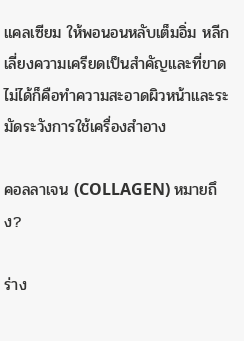แคลเซียม ให้พอนอนหลับเต็มอิ่ม หลีกเลี่ยงความเครียดเป็นสำคัญและที่ขาดไม่ได้ก็คือทำความสะอาดผิวหน้าและระมัดระวังการใช้เครื่องสำอาง

คอลลาเจน (COLLAGEN) หมายถึง?

ร่าง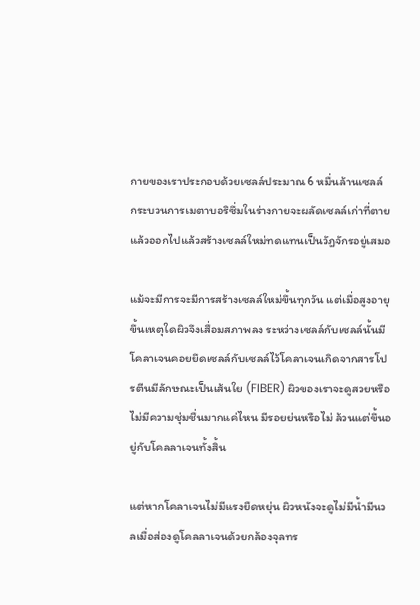กายของเราประกอบด้วยเซลล์ประมาณ 6 หมื่นล้านเซลล์ กระบวนการเมตาบอริซึ่มในร่างกายจะผลัดเซลล์เก่าที่ตายแล้วออกไปแล้วสร้างเซลล์ใหม่ทดแทนเป็นวัฎจักรอยู่เสมอ

แม้จะมีการจะมีการสร้างเซลล์ใหม่ขึ้นทุกวัน แต่เมื่อสูงอายุขึ้นเหตุใดผิวจึงเสื่อมสภาพลง ระหว่างเซลล์กับเซลล์นั้นมีโคลาเจนคอยยึดเซลล์กับเซลล์ไว้โคลาเจนเกิดจากสารโปรตีนมีลักษณะเป็นเส้นใย (FIBER) ผิวของเราจะดูสวยหรือไม่มีความชุ่มชื่นมากแค่ไหน มีรอยย่นหรือไม่ ล้วนแต่ขึ้นอยู่กับโคลลาเจนทั้งสิ้น

แต่หากโคลาเจนไม่มีแรงยืดหยุ่น ผิวหนังจะดูไม่มีน้ำมีนวลเมื่อส่องดูโคลลาเจนด้วยกล้องจุลทร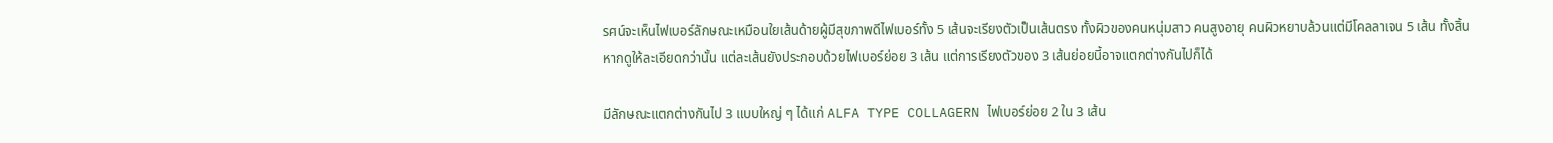รศน์จะเห็นไฟเบอร์ลักษณะเหมือนใยเส้นด้ายผู้มีสุขภาพดีไฟเบอร์ทั้ง 5 เส้นจะเรียงตัวเป็นเส้นตรง ทั้งผิวของคนหนุ่มสาว คนสูงอายุ คนผิวหยาบล้วนแต่มีโคลลาเจน 5 เส้น ทั้งสิ้น หากดูให้ละเอียดกว่านั้น แต่ละเส้นยังประกอบด้วยไฟเบอร์ย่อย 3 เส้น แต่การเรียงตัวของ 3 เส้นย่อยนี้อาจแตกต่างกันไปก็ได้

มีลักษณะแตกต่างกันไป 3 แบบใหญ่ ๆ ได้แก่ ALFA TYPE COLLAGERN ไฟเบอร์ย่อย 2 ใน 3 เส้น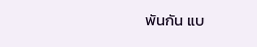พันกัน แบ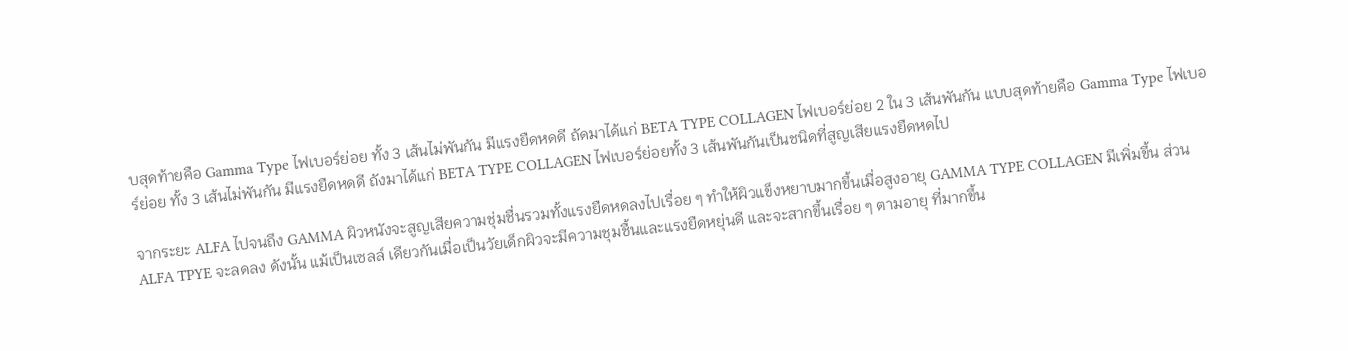บสุดท้ายคือ Gamma Type ไฟเบอร์ย่อย ทั้ง 3 เส้นไม่พันกัน มีแรงยืดหดดี ถัดมาได้แก่ BETA TYPE COLLAGEN ไฟเบอร์ย่อย 2 ใน 3 เส้นพันกัน แบบสุดท้ายคือ Gamma Type ไฟเบอร์ย่อย ทั้ง 3 เส้นไม่พันกัน มีแรงยืดหดดี ถังมาได้แก่ BETA TYPE COLLAGEN ไฟเบอร์ย่อยทั้ง 3 เส้นพันกันเป็นชนิดที่สูญเสียแรงยืดหดไป

จากระยะ ALFA ไปจนถึง GAMMA ผิวหนังจะสูญเสียความชุ่มชื่นรวมทั้งแรงยืดหดลงไปเรื่อย ๆ ทำให้ผิวแข็งหยาบมากขึ้นเมื่อสูงอายุ GAMMA TYPE COLLAGEN มีเพิ่มขึ้น ส่วน ALFA TPYE จะลดลง ดังนั้น แม้เป็นเซลล์ เดียวกันเมื่อเป็นวัยเด็กผิวจะมีความชุมชื้นและแรงยืดหยุ่นดี และจะสากขึ้นเรื่อย ๆ ตามอายุ ที่มากขึ้น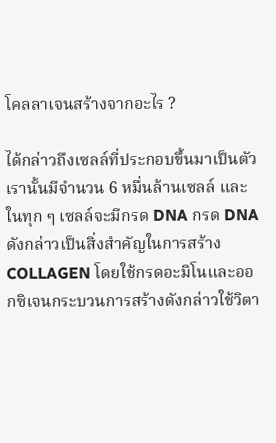โคลลาเจนสร้างจากอะไร ?

ได้กล่าวถึงเซลล์ที่ประกอบขึ้นมาเป็นตัวเรานั้นมีจำนวน 6 หมื่นล้านเซลล์ และในทุก ๆ เซลล์จะมีกรด DNA กรด DNA ดังกล่าวเป็นสิ่งสำคัญในการสร้าง COLLAGEN โดยใช้กรดอะมิโนและออกซิเจนกระบวนการสร้างดังกล่าวใช้วิตา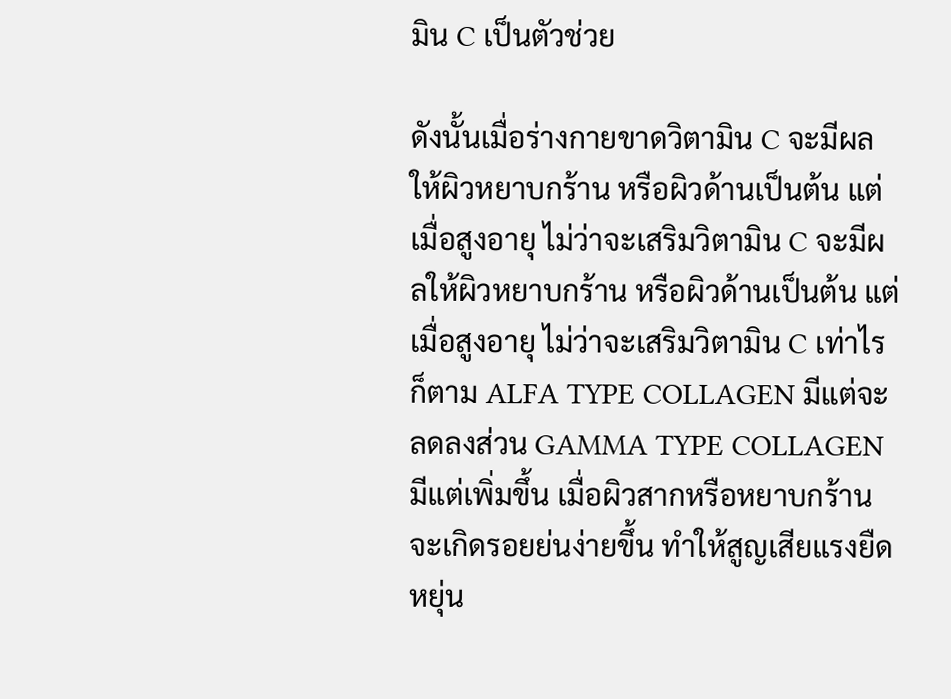มิน C เป็นตัวช่วย

ดังนั้นเมื่อร่างกายขาดวิตามิน C จะมีผลให้ผิวหยาบกร้าน หรือผิวด้านเป็นต้น แต่เมื่อสูงอายุ ไม่ว่าจะเสริมวิตามิน C จะมีผลให้ผิวหยาบกร้าน หรือผิวด้านเป็นต้น แต่เมื่อสูงอายุ ไม่ว่าจะเสริมวิตามิน C เท่าไรก็ตาม ALFA TYPE COLLAGEN มีแต่จะลดลงส่วน GAMMA TYPE COLLAGEN มีแต่เพิ่มขึ้น เมื่อผิวสากหรือหยาบกร้านจะเกิดรอยย่นง่ายขึ้น ทำให้สูญเสียแรงยืดหยุ่น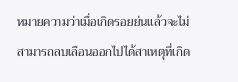หมายความว่าเมื่อเกิดรอยย่นแล้วจะไม่สามารถลบเลือนออกไปได้สาเหตุที่เกิด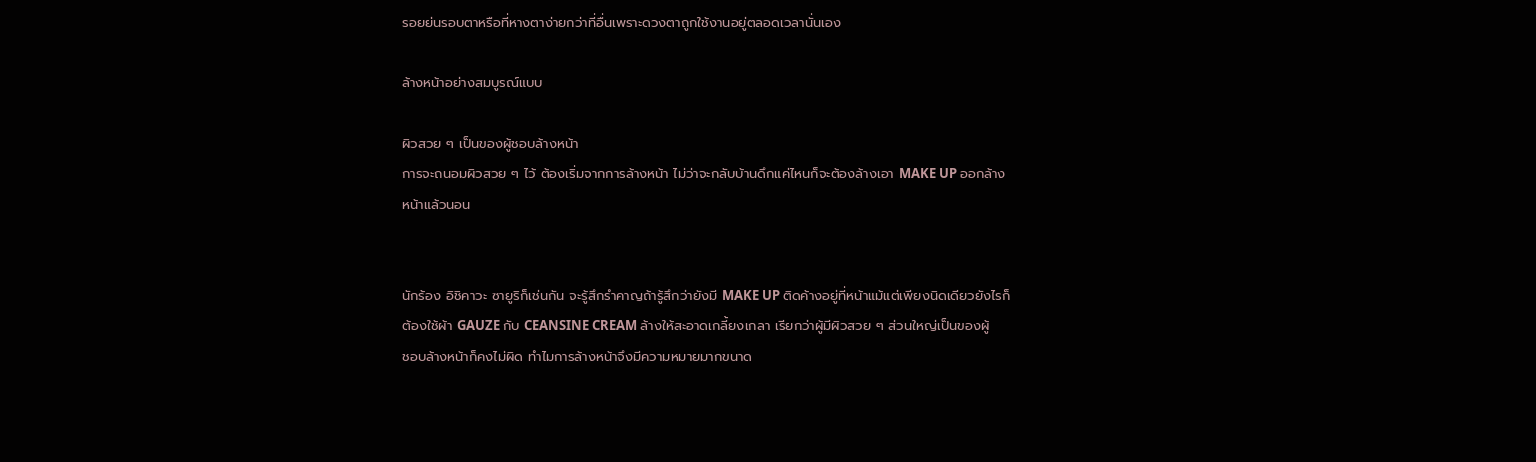รอยย่นรอบตาหรือที่หางตาง่ายกว่าที่อื่นเพราะดวงตาถูกใช้งานอยู่ตลอดเวลานั่นเอง

ล้างหน้าอย่างสมบูรณ์แบบ

ผิวสวย ๆ เป็นของผู้ชอบล้างหน้า
การจะถนอมผิวสวย ๆ ไว้ ต้องเริ่มจากการล้างหน้า ไม่ว่าจะกลับบ้านดึกแค่ไหนก็จะต้องล้างเอา MAKE UP ออกล้าง
หน้าแล้วนอน


นักร้อง อิชิคาวะ ซายูริก็เช่นกัน จะรู้สึกรำคาญถ้ารู้สึกว่ายังมี MAKE UP ติดค้างอยู่ที่หน้าแม้แต่เพียงนิดเดียวยังไรก็
ต้องใช้ผ้า GAUZE กับ CEANSINE CREAM ล้างให้สะอาดเกลี้ยงเกลา เรียกว่าผู้มีผิวสวย ๆ ส่วนใหญ่เป็นของผู้
ชอบล้างหน้าก็คงไม่ผิด ทำไมการล้างหน้าจึงมีความหมายมากขนาด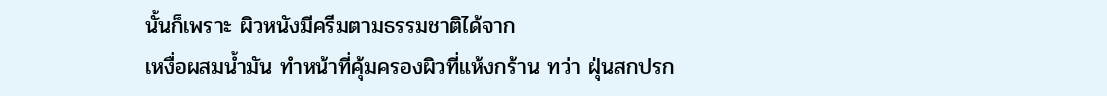นั้นก็เพราะ ผิวหนังมีครีมตามธรรมชาติได้จาก
เหงื่อผสมน้ำมัน ทำหน้าที่คุ้มครองผิวที่แห้งกร้าน ทว่า ฝุ่นสกปรก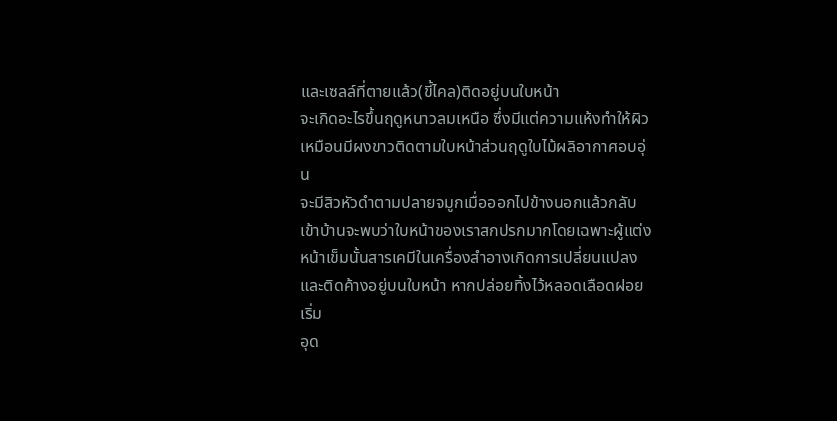และเซลล์ที่ตายแล้ว(ขี้ไคล)ติดอยู่บนใบหน้า
จะเกิดอะไรขึ้นฤดูหนาวลมเหนือ ซึ่งมีแต่ความแห้งทำให้ผิวเหมือนมีผงขาวติดตามใบหน้าส่วนฤดูใบไม้ผลิอากาศอบอุ่น
จะมีสิวหัวดำตามปลายจมูกเมื่อออกไปข้างนอกแล้วกลับ เข้าบ้านจะพบว่าใบหน้าของเราสกปรกมากโดยเฉพาะผู้แต่ง
หน้าเข็มนั้นสารเคมีในเครื่องสำอางเกิดการเปลี่ยนแปลง และติดค้างอยู่บนใบหน้า หากปล่อยทิ้งไว้หลอดเลือดฝอยเริ่ม
อุด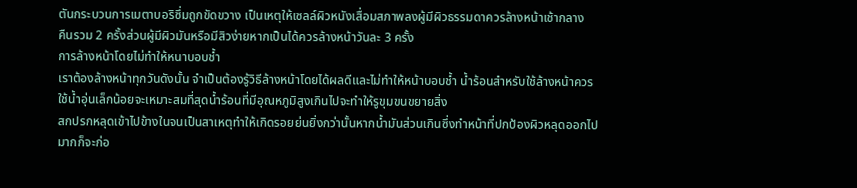ตันกระบวนการเมตาบอริซึ่มถูกขัดขวาง เป็นเหตุให้เซลล์ผิวหนังเสื่อมสภาพลงผู้มีผิวธรรมดาควรล้างหน้าเช้ากลาง
คืนรวม 2 ครั้งส่วนผู้มีผิวมันหรือมีสิวง่ายหากเป็นได้ควรล้างหน้าวันละ 3 ครั้ง
การล้างหน้าโดยไม่ทำให้หนาบอบช้ำ
เราต้องล้างหน้าทุกวันดังนั้น จำเป็นต้องรู้วิธีล้างหน้าโดยได้ผลดีและไม่ทำให้หน้าบอบช้ำ น้ำร้อนสำหรับใช้ล้างหน้าควร
ใช้น้ำอุ่นเล็กน้อยจะเหมาะสมที่สุดน้ำร้อนที่มีอุณหภูมิสูงเกินไปจะทำให้รูขุมขนขยายสิ่ง
สกปรกหลุดเข้าไปข้างในจนเป็นสาเหตุทำให้เกิดรอยย่นยิ่งกว่านั้นหากน้ำมันส่วนเกินซึ่งทำหน้าที่ปกป้องผิวหลุดออกไป
มากก็จะก่อ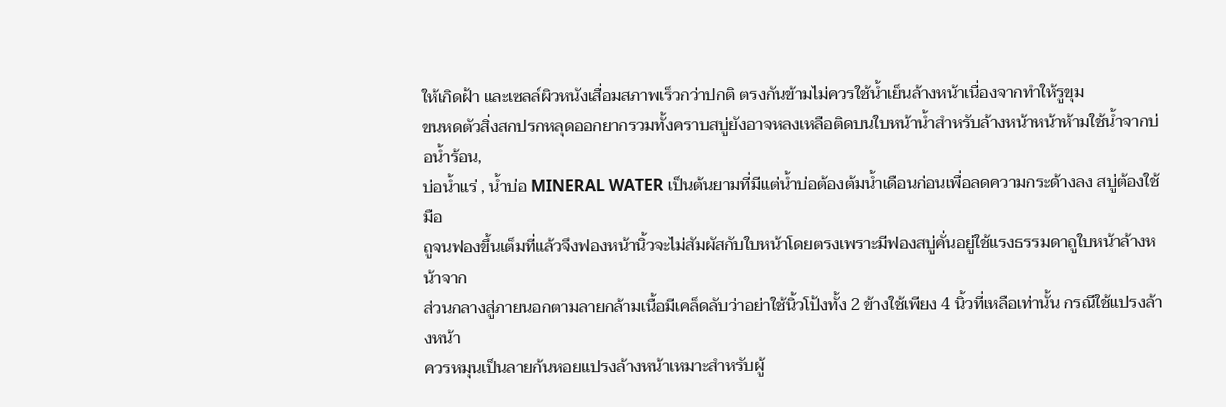ให้เกิดฝ้า และเซลล์ผิวหนังเสื่อมสภาพเร็วกว่าปกติ ตรงกันข้ามไม่ควรใช้น้ำเย็นล้างหน้าเนื่องจากทำให้รูขุม
ขนหดตัวสิ่งสกปรกหลุดออกยากรวมทั้งคราบสบู่ยังอาจหลงเหลือติดบนใบหน้าน้ำสำหรับล้างหน้าหน้าห้ามใช้น้ำจากบ่อน้ำร้อน,
บ่อน้ำแร่ , น้ำบ่อ MINERAL WATER เป็นต้นยามที่มีแต่น้ำบ่อต้องต้มน้ำเดือนก่อนเพื่อลดความกระด้างลง สบู่ต้องใช้มือ
ถูจนฟองขึ้นเต็มที่แล้วจึงฟองหน้านิ้วจะไม่สัมผัสกับใบหน้าโดยตรงเพราะมีฟองสบู่คั่นอยู่ใช้แรงธรรมดาถูใบหน้าล้างหน้าจาก
ส่วนกลางสู่ภายนอกตามลายกล้ามเนื้อมีเคล็ดลับว่าอย่าใช้นิ้วโป้งทั้ง 2 ข้างใช้เพียง 4 นิ้วที่เหลือเท่านั้น กรณีใช้แปรงล้างหน้า
ควรหมุนเป็นลายก้นหอยแปรงล้างหน้าเหมาะสำหรับผู้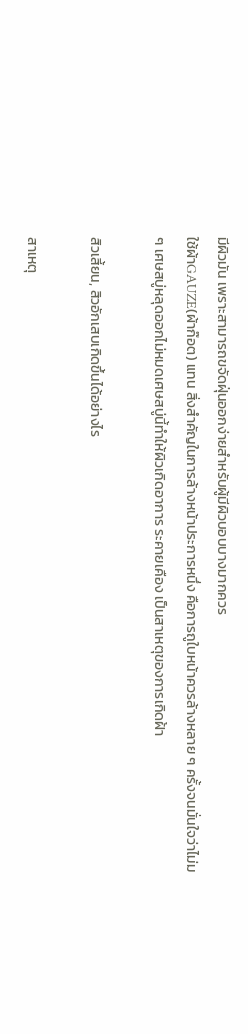มีผิวมัน เพราะสามารถขจัดฝุ่นออกง่ายสำหรับผู้มีผิวบอบบางมากควร
ใช้ผ้าGAUZE(ผ้าก๊อต) แทน สิ่งสำคัญในการล้างหน้าประการหนึ่ง คือการถูใบหน้าควรล้างหลาย ๆ ครั้งจนมั่นใจว่าไม่ม
ๆ เศษสบู่หลุดออกไม่หมดเศษสบู่นี้ทำให้ผิวเกิดอาการ ระคายเคือง เป็นสาเหตุของการเกิดฝ้า

สิวเสี้ยน, สิวอักเสบเกิดขึ้นได้อย่างไร

สาเหตุ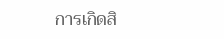การเกิดสิ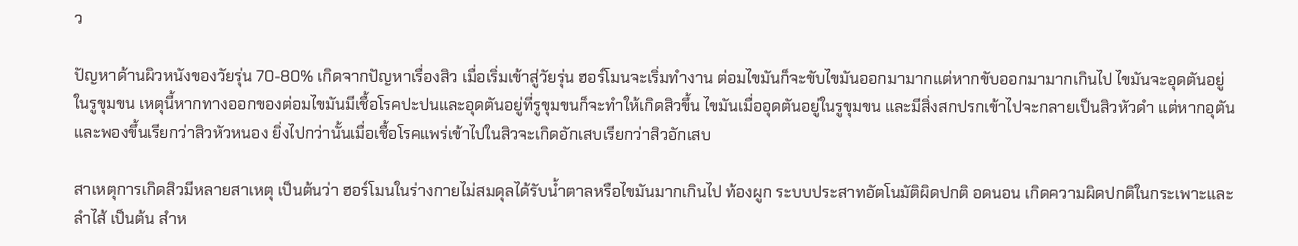ว

ปัญหาด้านผิวหนังของวัยรุ่น 70-80% เกิดจากปัญหาเรื่องสิว เมื่อเริ่มเข้าสู่วัยรุ่น ฮอร์โมนจะเริ่มทำงาน ต่อมไขมันก็จะขับไขมันออกมามากแต่หากขับออกมามากเกินไป ไขมันจะอุดตันอยู่ในรูขุมขน เหตุนี้หากทางออกของต่อมไขมันมีเชื้อโรคปะปนและอุดตันอยู่ที่รูขุมขนก็จะทำให้เกิดสิวขึ้น ไขมันเมื่ออุดตันอยู่ในรูขุมขน และมีสิ่งสกปรกเข้าไปจะกลายเป็นสิวหัวดำ แต่หากอุตันและพองขึ้นเรียกว่าสิวหัวหนอง ยิ่งไปกว่านั้นเมื่อเชื้อโรคแพร่เข้าไปในสิวจะเกิดอักเสบเรียกว่าสิวอักเสบ

สาเหตุการเกิดสิวมีหลายสาเหตุ เป็นต้นว่า ฮอร์โมนในร่างกายไม่สมดุลได้รับน้ำตาลหรือไขมันมากเกินไป ท้องผูก ระบบประสาทอัตโนมัติผิดปกติ อดนอน เกิดความผิดปกติในกระเพาะและลำไส้ เป็นต้น สำห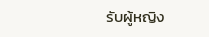รับผู้หญิง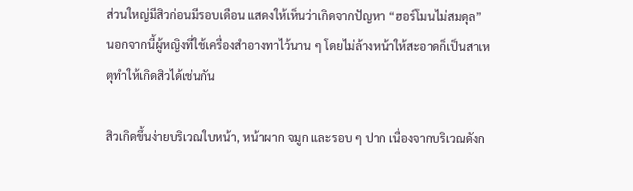ส่วนใหญ่มีสิวก่อนมีรอบเดือน แสดงให้เห็นว่าเกิดจากปัญหา “ฮอร์โมนไม่สมดุล” นอกจากนี้ผู้หญิงที่ใช้เครื่องสำอางทาไว้นาน ๆ โดยไม่ล้างหน้าให้สะอาดก็เป็นสาเหตุทำให้เกิดสิวได้เช่นกัน

สิวเกิดขึ้นง่ายบริเวณใบหน้า, หน้าผาก จมูก และรอบ ๆ ปาก เนื่องจากบริเวณดังก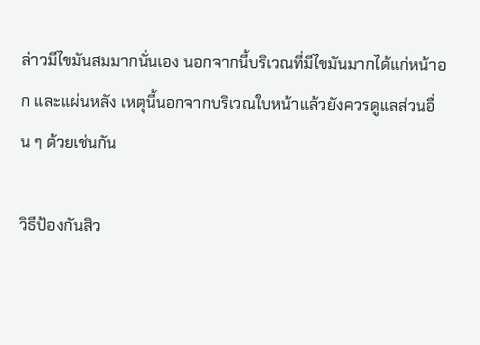ล่าวมีไขมันสมมากนั่นเอง นอกจากนี้บริเวณที่มีไขมันมากได้แก่หน้าอก และแผ่นหลัง เหตุนี้นอกจากบริเวณใบหน้าแล้วยังควรดูแลส่วนอื่น ๆ ด้วยเช่นกัน

วิธีป้องกันสิว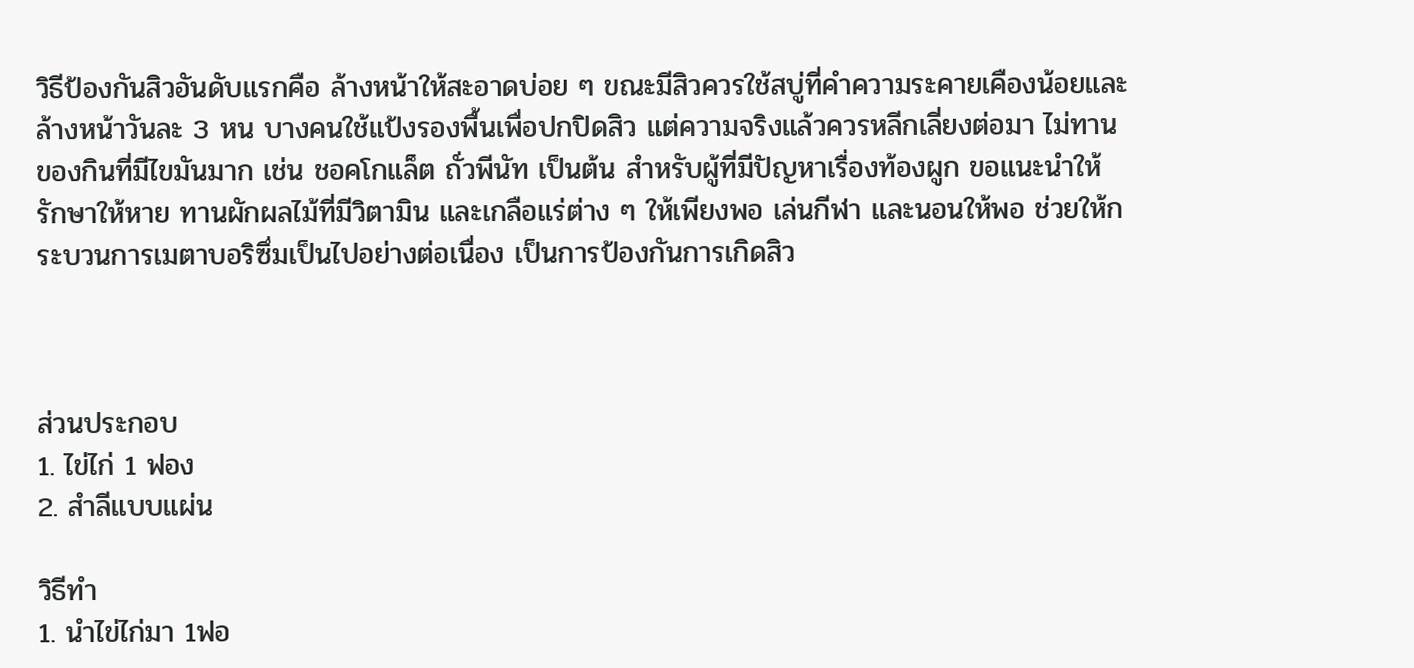วิธีป้องกันสิวอันดับแรกคือ ล้างหน้าให้สะอาดบ่อย ๆ ขณะมีสิวควรใช้สบู่ที่คำความระคายเคืองน้อยและล้างหน้าวันละ 3 หน บางคนใช้แป้งรองพื้นเพื่อปกปิดสิว แต่ความจริงแล้วควรหลีกเลี่ยงต่อมา ไม่ทานของกินที่มีไขมันมาก เช่น ชอคโกแล็ต ถั่วพีนัท เป็นต้น สำหรับผู้ที่มีปัญหาเรื่องท้องผูก ขอแนะนำให้รักษาให้หาย ทานผักผลไม้ที่มีวิตามิน และเกลือแร่ต่าง ๆ ให้เพียงพอ เล่นกีฬา และนอนให้พอ ช่วยให้กระบวนการเมตาบอริซึ่มเป็นไปอย่างต่อเนื่อง เป็นการป้องกันการเกิดสิว



ส่วนประกอบ
1. ไข่ไก่ 1 ฟอง
2. สำลีแบบแผ่น

วิธีทำ
1. นำไข่ไก่มา 1ฟอ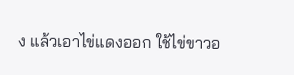ง แล้วเอาไข่แดงออก ใช้ไข่ขาวอ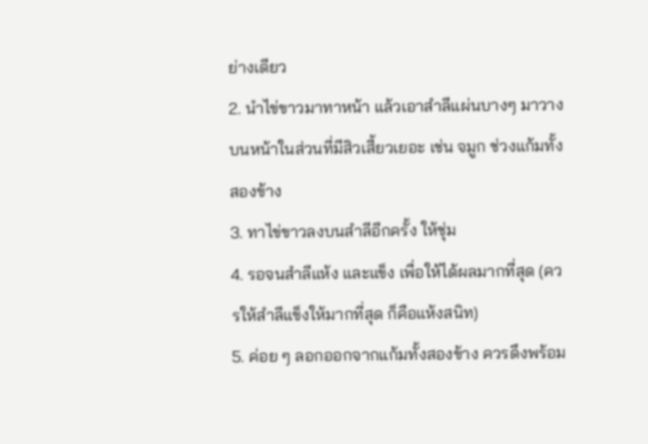ย่างเดียว
2. นำไข่ขาวมาทาหน้า แล้วเอาสำลีแผ่นบางๆ มาวางบนหน้าในส่วนที่มีสิวเสี้ยวเยอะ เช่น จมูก ช่วงแก้มทั้งสองข้าง
3. ทาไข่ขาวลงบนสำลีอีกครั้ง ให้ชุ่ม
4. รอจนสำลีแห้ง และแข็ง เพื่อให้ได้ผลมากที่สุด (ควรให้สำลีแข็งให้มากที่สุด ก็คือแห้งสนิท)
5. ค่อย ๆ ลอกออกจากแก้มทั้งสองข้าง ควรดึงพร้อม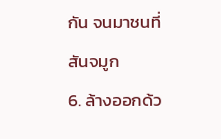กัน จนมาชนที่สันจมูก
6. ล้างออกด้ว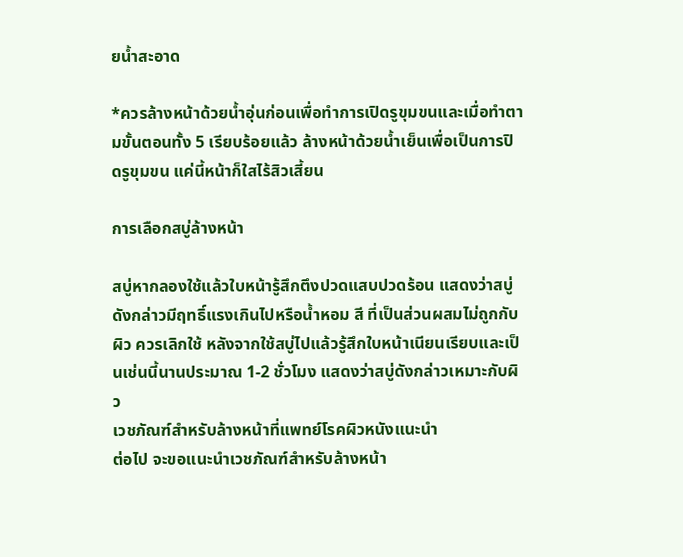ยน้ำสะอาด

*ควรล้างหน้าด้วยน้ำอุ่นก่อนเพื่อทำการเปิดรูขุมขนและเมื่อทำตามขั้นตอนทั้ง 5 เรียบร้อยแล้ว ล้างหน้าด้วยน้ำเย็นเพื่อเป็นการปิดรูขุมขน แค่นี้หน้าก็ใสไร้สิวเสี้ยน

การเลือกสบู่ล้างหน้า

สบู่หากลองใช้แล้วใบหน้ารู้สึกตึงปวดแสบปวดร้อน แสดงว่าสบู่ดังกล่าวมีฤทธิ์แรงเกินไปหรือน้ำหอม สี ที่เป็นส่วนผสมไม่ถูกกับผิว ควรเลิกใช้ หลังจากใช้สบู่ไปแล้วรู้สึกใบหน้าเนียนเรียบและเป็นเช่นนี้นานประมาณ 1-2 ชั่วโมง แสดงว่าสบู่ดังกล่าวเหมาะกับผิว
เวชภัณฑ์สำหรับล้างหน้าที่แพทย์โรคผิวหนังแนะนำ
ต่อไป จะขอแนะนำเวชภัณฑ์สำหรับล้างหน้า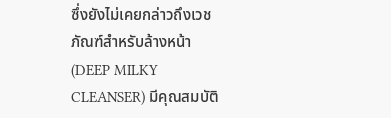ซึ่งยังไม่เคยกล่าวถึงเวชภัณฑ์สำหรับล้างหน้า (DEEP MILKY CLEANSER) มีคุณสมบัติ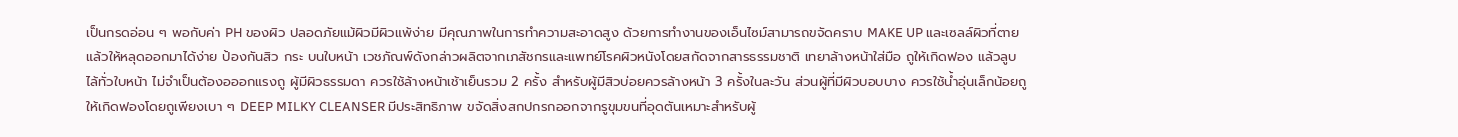เป็นกรดอ่อน ๆ พอกับค่า PH ของผิว ปลอดภัยแม้ผิวมีผิวแพ้ง่าย มีคุณภาพในการทำความสะอาดสูง ด้วยการทำงานของเอ็นไซม์สามารถขจัดคราบ MAKE UP และเซลล์ผิวที่ตายแล้วให้หลุดออกมาได้ง่าย ป้องกันสิว กระ บนใบหน้า เวชภัณพ์ดังกล่าวผลิตจากเภสัชกรและแพทย์โรคผิวหนังโดยสกัดจากสารธรรมชาติ เทยาล้างหน้าใส่มือ ถูให้เกิดฟอง แล้วลูบไล้ทั่วใบหน้า ไม่จำเป็นต้องอออกแรงถู ผู้มีผิวธรรมดา ควรใช้ล้างหน้าเช้าเย็นรวม 2 ครั้ง สำหรับผู้มีสิวบ่อยควรล้างหน้า 3 ครั้งในละวัน ส่วนผู้ที่มีผิวบอบบาง ควรใช้น้ำอุ่นเล็กน้อยถูให้เกิดฟองโดยถูเพียงเบา ๆ DEEP MILKY CLEANSER มีประสิทธิภาพ ขจัดสิ่งสกปกรกออกจากรูขุมขนที่อุดตันเหมาะสำหรับผู้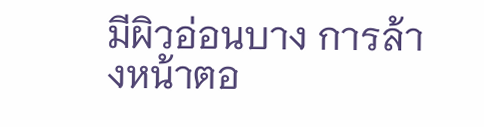มีผิวอ่อนบาง การล้างหน้าตอ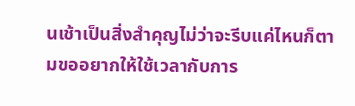นเช้าเป็นสิ่งสำคุญไม่ว่าจะรีบแค่ไหนก็ตามขออยากให้ใช้เวลากับการ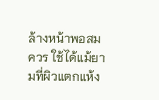ล้างหน้าพอสมควร ใช้ได้แม้ยามที่ผิวแตกแห้ง